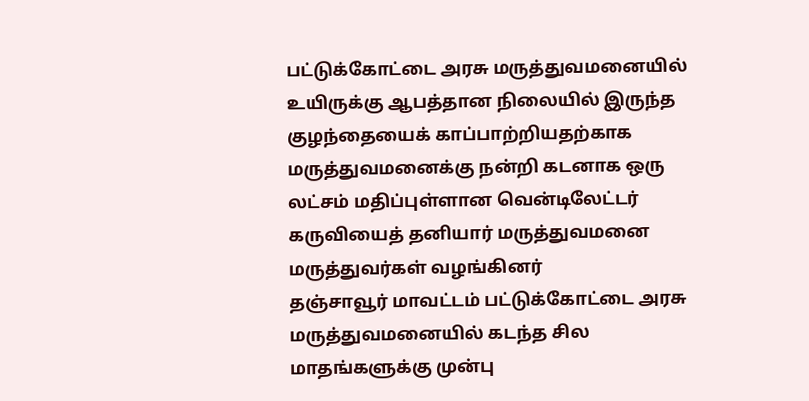பட்டுக்கோட்டை அரசு மருத்துவமனையில் உயிருக்கு ஆபத்தான நிலையில் இருந்த குழந்தையைக் காப்பாற்றியதற்காக மருத்துவமனைக்கு நன்றி கடனாக ஒரு லட்சம் மதிப்புள்ளான வென்டிலேட்டர் கருவியைத் தனியார் மருத்துவமனை மருத்துவர்கள் வழங்கினர்
தஞ்சாவூர் மாவட்டம் பட்டுக்கோட்டை அரசு மருத்துவமனையில் கடந்த சில மாதங்களுக்கு முன்பு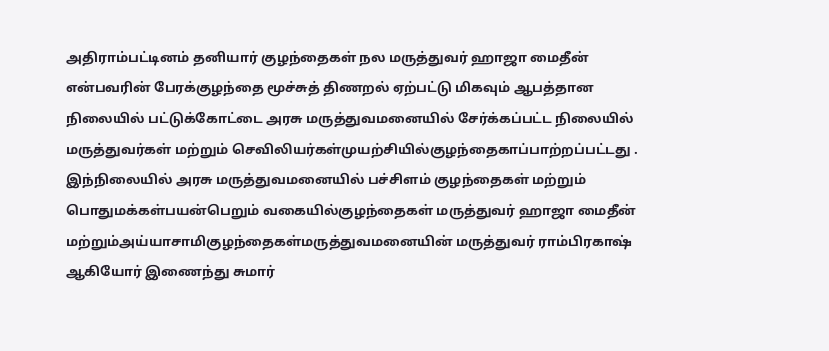அதிராம்பட்டினம் தனியார் குழந்தைகள் நல மருத்துவர் ஹாஜா மைதீன் என்பவரின் பேரக்குழந்தை மூச்சுத் திணறல் ஏற்பட்டு மிகவும் ஆபத்தான நிலையில் பட்டுக்கோட்டை அரசு மருத்துவமனையில் சேர்க்கப்பட்ட நிலையில் மருத்துவர்கள் மற்றும் செவிலியர்கள்முயற்சியில்குழந்தைகாப்பாற்றப்பட்டது .
இந்நிலையில் அரசு மருத்துவமனையில் பச்சிளம் குழந்தைகள் மற்றும் பொதுமக்கள்பயன்பெறும் வகையில்குழந்தைகள் மருத்துவர் ஹாஜா மைதீன் மற்றும்அய்யாசாமிகுழந்தைகள்மருத்துவமனையின் மருத்துவர் ராம்பிரகாஷ் ஆகியோர் இணைந்து சுமார்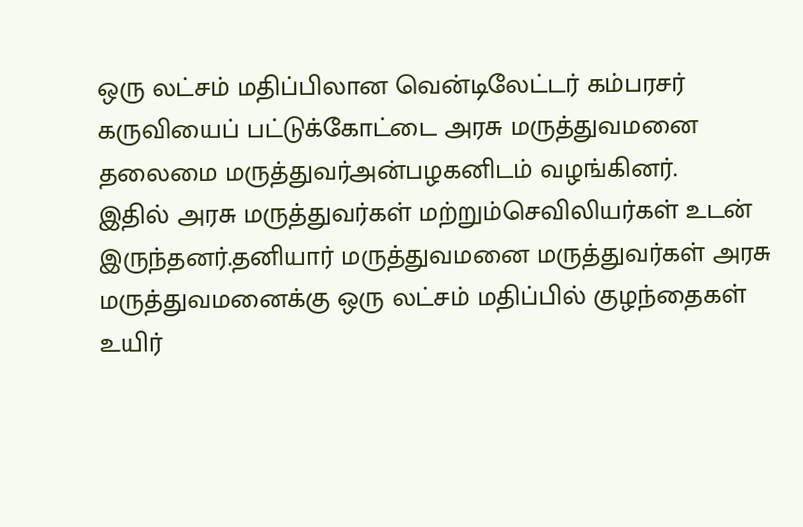ஒரு லட்சம் மதிப்பிலான வென்டிலேட்டர் கம்பரசர் கருவியைப் பட்டுக்கோட்டை அரசு மருத்துவமனை தலைமை மருத்துவர்அன்பழகனிடம் வழங்கினர்.
இதில் அரசு மருத்துவர்கள் மற்றும்செவிலியர்கள் உடன் இருந்தனர்.தனியார் மருத்துவமனை மருத்துவர்கள் அரசு மருத்துவமனைக்கு ஒரு லட்சம் மதிப்பில் குழந்தைகள் உயிர்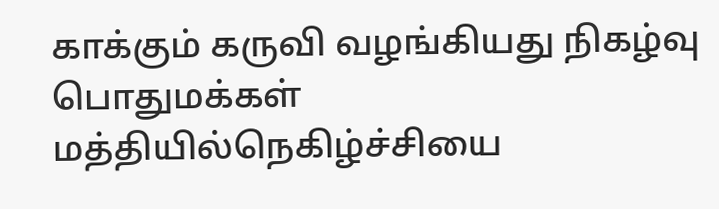காக்கும் கருவி வழங்கியது நிகழ்வு பொதுமக்கள் மத்தியில்நெகிழ்ச்சியை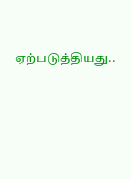ஏற்படுத்தியது..